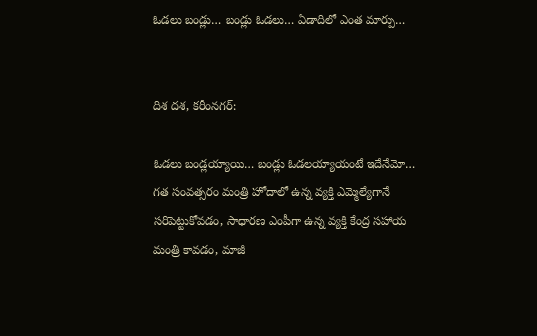ఓడలు బండ్లు… బండ్లు ఓడలు… ఏడాదిలో ఎంత మార్పు…


దిశ దశ, కరీంనగర్:

ఓడలు బండ్లయ్యాయి… బండ్లు ఓడలయ్యాయంటే ఇదేనేమో… గత సంవత్సరం మంత్రి హోదాలో ఉన్న వ్యక్తి ఎమ్మెల్యేగానే సరిపెట్టుకోవడం, సాధారణ ఎంపీగా ఉన్న వ్యక్తి కేంద్ర సహాయ మంత్రి కావడం, మాజీ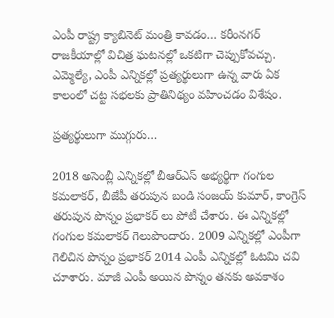ఎంపీ రాష్ట్ర క్యాబినెట్ మంత్రి కావడం… కరీంనగర్ రాజకీయాల్లో విచిత్ర ఘటనల్లో ఒకటిగా చెప్పుకోవచ్చు. ఎమ్మెల్యే, ఎంపీ ఎన్నికల్లో ప్రత్యర్థులుగా ఉన్న వారు ఏక కాలంలో చట్ట సభలకు ప్రాతినిథ్యం వహించడం విశేషం.

ప్రత్యర్థులుగా ముగ్గురు…

2018 అసెంబ్లీ ఎన్నికల్లో బీఆర్ఎస్ అభ్యర్థిగా గంగుల కమలాకర్, బీజేపీ తరుపున బండి సంజయ్ కుమార్, కాంగ్రెస్ తరుపున పొన్నం ప్రభాకర్ లు పోటీ చేశారు. ఈ ఎన్నికల్లో గంగుల కమలాకర్ గెలుపొందారు. 2009 ఎన్నికల్లో ఎంపీగా గెలిచిన పొన్నం ప్రభాకర్ 2014 ఎంపీ ఎన్నికల్లో ఓటమి చవి చూశారు. మాజీ ఎంపీ అయిన పొన్నం తనకు అవకాశం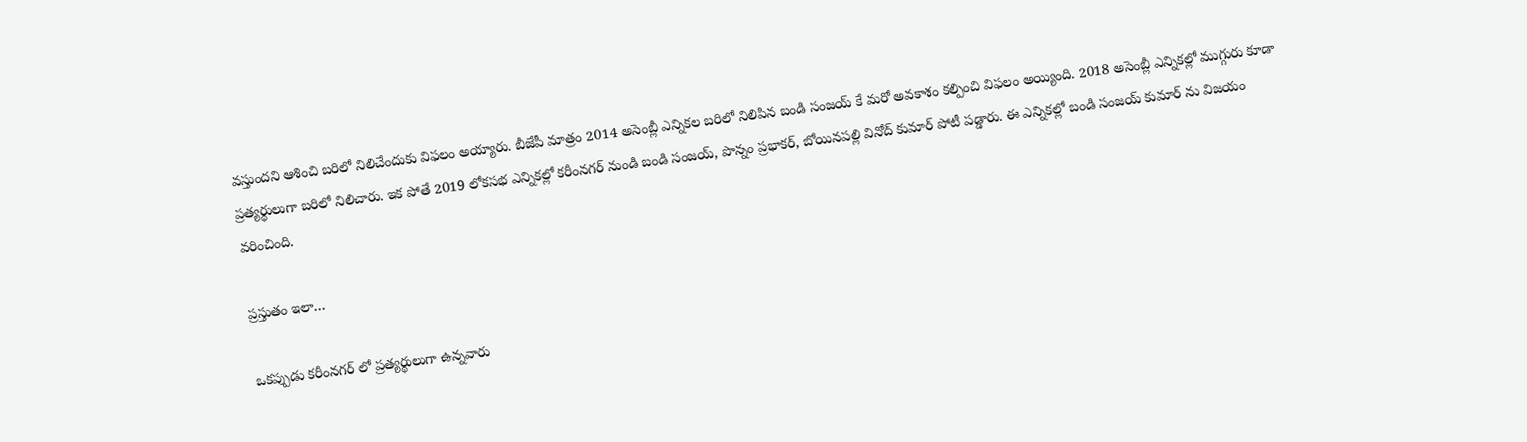వస్తుందని ఆశించి బరిలో నిలిచేందుకు విఫలం అయ్యారు. బీజేపీ మాత్రం 2014 అసెంబ్లీ ఎన్నికల బరిలో నిలిపిన బండి సంజయ్ కే మరో అవకాశం కల్పించి విఫలం అయ్యింది. 2018 అసెంబ్లీ ఎన్నికల్లో ముగ్గురు కూడా ప్రత్యర్థులుగా బరిలో నిలిచారు. ఇక పోతే 2019 లోకసభ ఎన్నికల్లో కరీంనగర్ నుండి బండి సంజయ్, పొన్నం ప్రభాకర్, బోయినపల్లి వినోద్ కుమార్ పోటీ పడ్డారు. ఈ ఎన్నికల్లో బండి సంజయ్ కుమార్ ను విజయం వరించింది.

ప్రస్తుతం ఇలా…

ఒకప్పుడు కరీంనగర్ లో ప్రత్యర్థులుగా ఉన్నవారు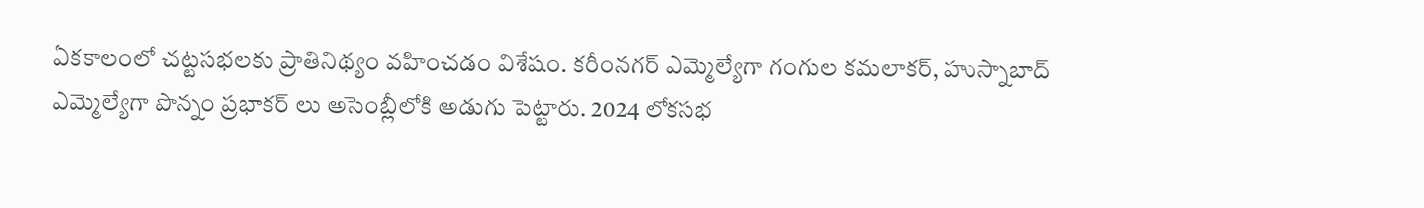ఏకకాలంలో చట్టసభలకు ప్రాతినిథ్యం వహించడం విశేషం. కరీంనగర్ ఎమ్మెల్యేగా గంగుల కమలాకర్, హుస్నాబాద్ ఎమ్మెల్యేగా పొన్నం ప్రభాకర్ లు అసెంబ్లీలోకి అడుగు పెట్టారు. 2024 లోకసభ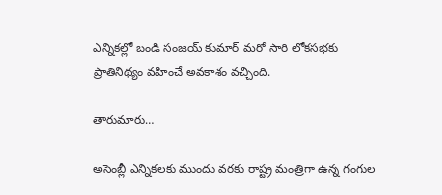ఎన్నికల్లో బండి సంజయ్ కుమార్ మరో సారి లోకసభకు ప్రాతినిథ్యం వహించే అవకాశం వచ్చింది.

తారుమారు…

అసెంబ్లీ ఎన్నికలకు ముందు వరకు రాష్ట్ర మంత్రిగా ఉన్న గంగుల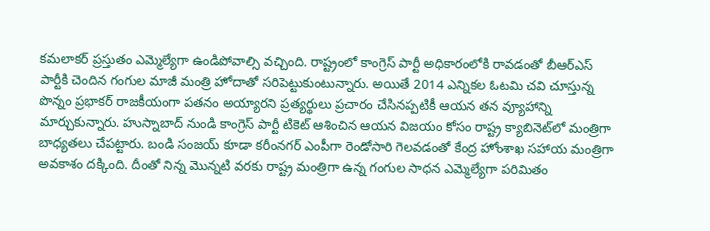కమలాకర్ ప్రస్తుతం ఎమ్మెల్యేగా ఉండిపోవాల్సి వచ్చింది. రాష్ట్రంలో కాంగ్రెస్ పార్టీ అధికారంలోకి రావడంతో బీఆర్ఎస్ పార్టీకి చెందిన గంగుల మాజీ మంత్రి హోదాతో సరిపెట్టుకుంటున్నారు. అయితే 2014 ఎన్నికల ఓటమి చవి చూస్తున్న పొన్నం ప్రభాకర్ రాజకీయంగా పతనం అయ్యారని ప్రత్యర్థులు ప్రచారం చేసినప్పటికీ ఆయన తన వ్యూహాన్ని మార్చుకున్నారు. హుస్నాబాద్ నుండి కాంగ్రెస్ పార్టీ టికెట్ ఆశించిన ఆయన విజయం కోసం రాష్ట్ర క్యాబినెట్‌లో మంత్రిగా బాధ్యతలు చేపట్టారు. బండి సంజయ్ కూడా కరీంనగర్ ఎంపీగా రెండోసారి గెలవడంతో కేంద్ర హోంశాఖ సహాయ మంత్రిగా అవకాశం దక్కింది. దీంతో నిన్న మొన్నటి వరకు రాష్ట్ర మంత్రిగా ఉన్న గంగుల సాధన ఎమ్మెల్యేగా పరిమితం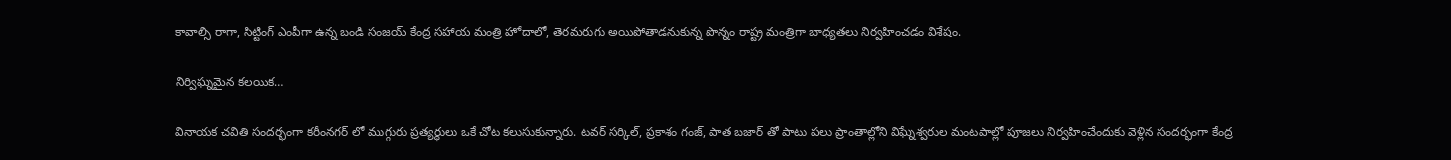కావాల్సి రాగా, సిట్టింగ్ ఎంపీగా ఉన్న బండి సంజయ్ కేంద్ర సహాయ మంత్రి హోదాలో, తెరమరుగు అయిపోతాడనుకున్న పొన్నం రాష్ట్ర మంత్రిగా బాధ్యతలు నిర్వహించడం విశేషం.

నిర్విఘ్నమైన కలయిక…

వినాయక చవితి సందర్భంగా కరీంనగర్ లో ముగ్గురు ప్రత్యర్థులు ఒకే చోట కలుసుకున్నారు. టవర్ సర్కిల్, ప్రకాశం గంజ్, పాత బజార్ తో పాటు పలు ప్రాంతాల్లోని విఘ్నేశ్వరుల మంటపాల్లో పూజలు నిర్వహించేందుకు వెళ్లిన సందర్భంగా కేంద్ర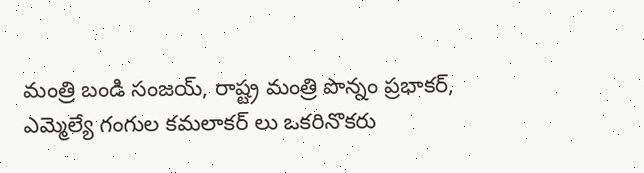మంత్రి బండి సంజయ్, రాష్ట్ర మంత్రి పొన్నం ప్రభాకర్, ఎమ్మెల్యే గంగుల కమలాకర్ లు ఒకరినొకరు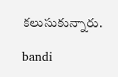కలుసుకున్నారు.

bandi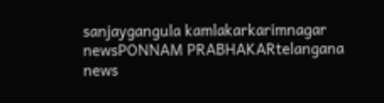sanjaygangula kamlakarkarimnagar newsPONNAM PRABHAKARtelangana news